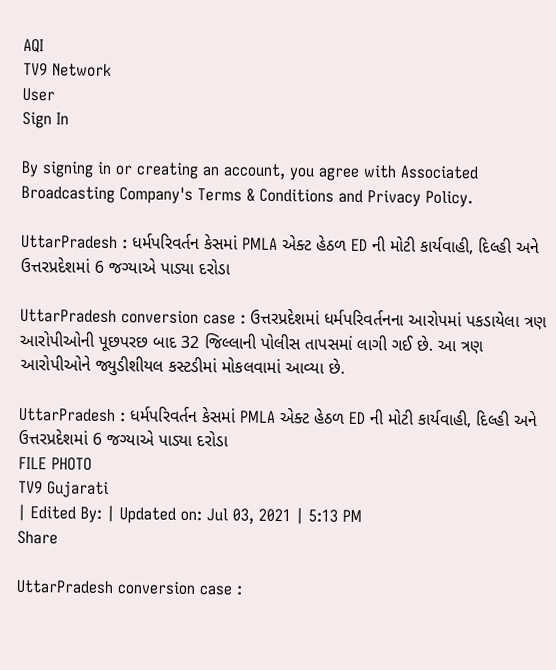AQI
TV9 Network
User
Sign In

By signing in or creating an account, you agree with Associated Broadcasting Company's Terms & Conditions and Privacy Policy.

UttarPradesh : ધર્મપરિવર્તન કેસમાં PMLA એક્ટ હેઠળ ED ની મોટી કાર્યવાહી, દિલ્હી અને ઉત્તરપ્રદેશમાં 6 જગ્યાએ પાડ્યા દરોડા

UttarPradesh conversion case : ઉત્તરપ્રદેશમાં ધર્મપરિવર્તનના આરોપમાં પકડાયેલા ત્રણ આરોપીઓની પૂછપરછ બાદ 32 જિલ્લાની પોલીસ તાપસમાં લાગી ગઈ છે. આ ત્રણ આરોપીઓને જ્યુડીશીયલ કસ્ટડીમાં મોકલવામાં આવ્યા છે.

UttarPradesh : ધર્મપરિવર્તન કેસમાં PMLA એક્ટ હેઠળ ED ની મોટી કાર્યવાહી, દિલ્હી અને ઉત્તરપ્રદેશમાં 6 જગ્યાએ પાડ્યા દરોડા
FILE PHOTO
TV9 Gujarati
| Edited By: | Updated on: Jul 03, 2021 | 5:13 PM
Share

UttarPradesh conversion case :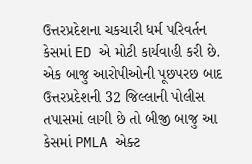ઉત્તરપ્રદેશના ચકચારી ધર્મ પરિવર્તન કેસમાં ED એ મોટી કાર્યવાહી કરી છે. એક બાજુ આરોપીઓની પૂછપરછ બાદ ઉત્તરપ્રદેશની 32 જિલ્લાની પોલીસ તપાસમાં લાગી છે તો બીજી બાજુ આ કેસમાં PMLA એક્ટ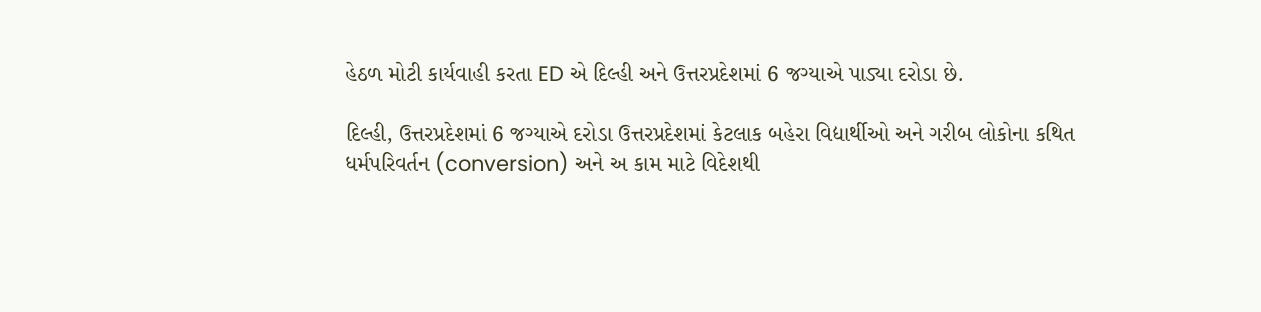હેઠળ મોટી કાર્યવાહી કરતા ED એ દિલ્હી અને ઉત્તરપ્રદેશમાં 6 જગ્યાએ પાડ્યા દરોડા છે.

દિલ્હી, ઉત્તરપ્રદેશમાં 6 જગ્યાએ દરોડા ઉત્તરપ્રદેશમાં કેટલાક બહેરા વિદ્યાર્થીઓ અને ગરીબ લોકોના કથિત ધર્મપરિવર્તન (conversion) અને અ કામ માટે વિદેશથી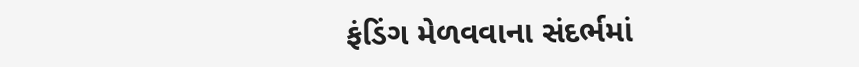ફંડિંગ મેળવવાના સંદર્ભમાં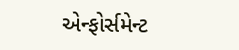એન્ફોર્સમેન્ટ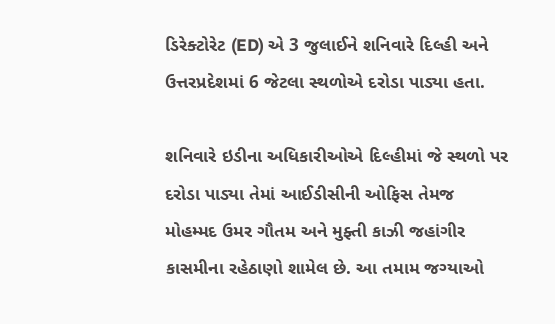ડિરેક્ટોરેટ (ED) એ 3 જુલાઈને શનિવારે દિલ્હી અને ઉત્તરપ્રદેશમાં 6 જેટલા સ્થળોએ દરોડા પાડ્યા હતા.

શનિવારે ઇડીના અધિકારીઓએ દિલ્હીમાં જે સ્થળો પર દરોડા પાડ્યા તેમાં આઈડીસીની ઓફિસ તેમજ મોહમ્મદ ઉમર ગૌતમ અને મુફ્તી કાઝી જહાંગીર કાસમીના રહેઠાણો શામેલ છે. આ તમામ જગ્યાઓ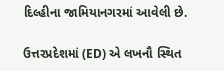દિલ્હીના જામિયાનગરમાં આવેલી છે.

ઉત્તરપ્રદેશમાં (ED) એ લખનૌ સ્થિત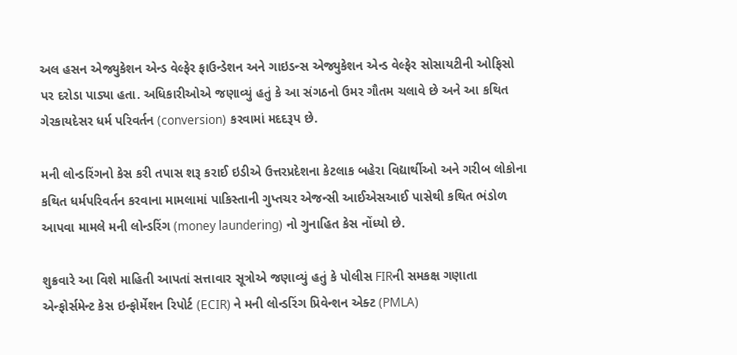અલ હસન એજ્યુકેશન એન્ડ વેલ્ફેર ફાઉન્ડેશન અને ગાઇડન્સ એજ્યુકેશન એન્ડ વેલ્ફેર સોસાયટીની ઓફિસો પર દરોડા પાડ્યા હતા. અધિકારીઓએ જણાવ્યું હતું કે આ સંગઠનો ઉમર ગૌતમ ચલાવે છે અને આ કથિત ગેરકાયદેસર ધર્મ પરિવર્તન (conversion) કરવામાં મદદરૂપ છે.

મની લોન્ડરિંગનો કેસ કરી તપાસ શરૂ કરાઈ ઇડીએ ઉત્તરપ્રદેશના કેટલાક બહેરા વિદ્યાર્થીઓ અને ગરીબ લોકોના કથિત ધર્મપરિવર્તન કરવાના મામલામાં પાકિસ્તાની ગુપ્તચર એજન્સી આઈએસઆઈ પાસેથી કથિત ભંડોળ આપવા મામલે મની લોન્ડરિંગ (money laundering) નો ગુનાહિત કેસ નોંધ્યો છે.

શુક્રવારે આ વિશે માહિતી આપતાં સત્તાવાર સૂત્રોએ જણાવ્યું હતું કે પોલીસ FIRની સમકક્ષ ગણાતા એન્ફોર્સમેન્ટ કેસ ઇન્ફોર્મેશન રિપોર્ટ (ECIR) ને મની લોન્ડરિંગ પ્રિવેન્શન એક્ટ (PMLA)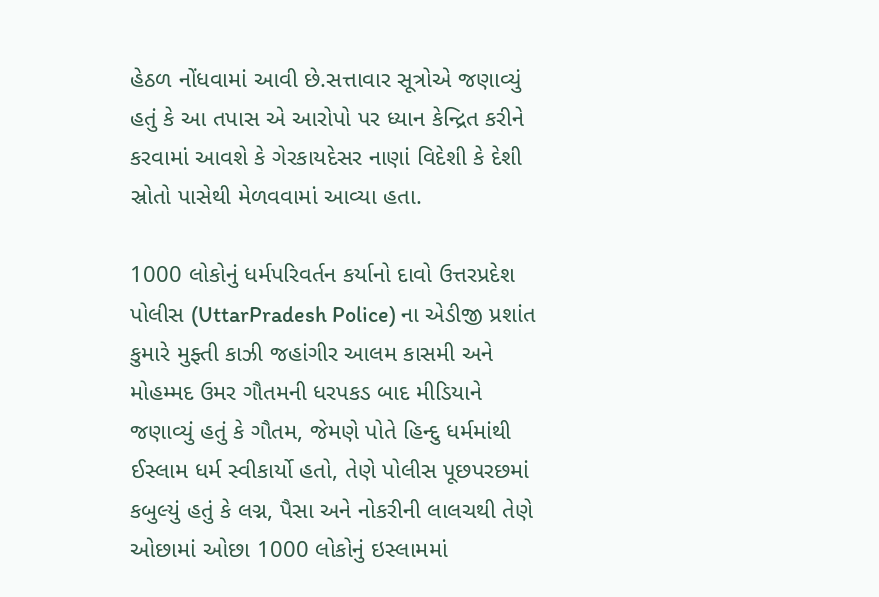હેઠળ નોંધવામાં આવી છે.સત્તાવાર સૂત્રોએ જણાવ્યું હતું કે આ તપાસ એ આરોપો પર ધ્યાન કેન્દ્રિત કરીને કરવામાં આવશે કે ગેરકાયદેસર નાણાં વિદેશી કે દેશી સ્રોતો પાસેથી મેળવવામાં આવ્યા હતા.

1000 લોકોનું ધર્મપરિવર્તન કર્યાનો દાવો ઉત્તરપ્રદેશ પોલીસ (UttarPradesh Police) ના એડીજી પ્રશાંત કુમારે મુફ્તી કાઝી જહાંગીર આલમ કાસમી અને મોહમ્મદ ઉમર ગૌતમની ધરપકડ બાદ મીડિયાને જણાવ્યું હતું કે ગૌતમ, જેમણે પોતે હિન્દુ ધર્મમાંથી ઈસ્લામ ધર્મ સ્વીકાર્યો હતો, તેણે પોલીસ પૂછપરછમાં કબુલ્યું હતું કે લગ્ન, પૈસા અને નોકરીની લાલચથી તેણે ઓછામાં ઓછા 1000 લોકોનું ઇસ્લામમાં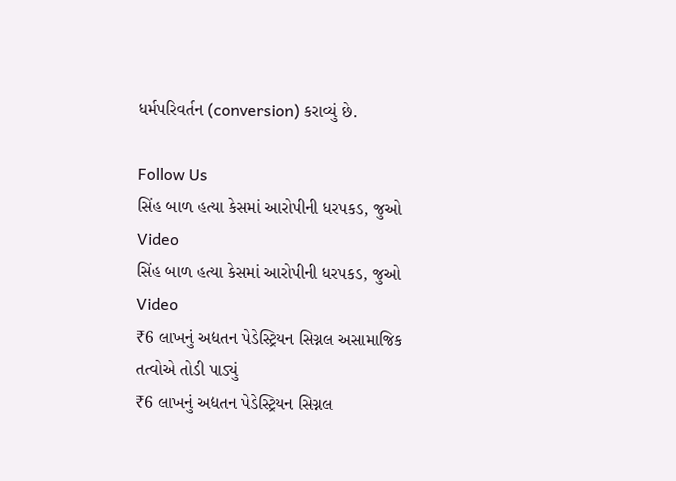ધર્મપરિવર્તન (conversion) કરાવ્યું છે.

Follow Us
સિંહ બાળ હત્યા કેસમાં આરોપીની ધરપકડ, જુઓ Video
સિંહ બાળ હત્યા કેસમાં આરોપીની ધરપકડ, જુઓ Video
₹6 લાખનું અદ્યતન પેડેસ્ટ્રિયન સિગ્નલ અસામાજિક તત્વોએ તોડી પાડ્યું
₹6 લાખનું અદ્યતન પેડેસ્ટ્રિયન સિગ્નલ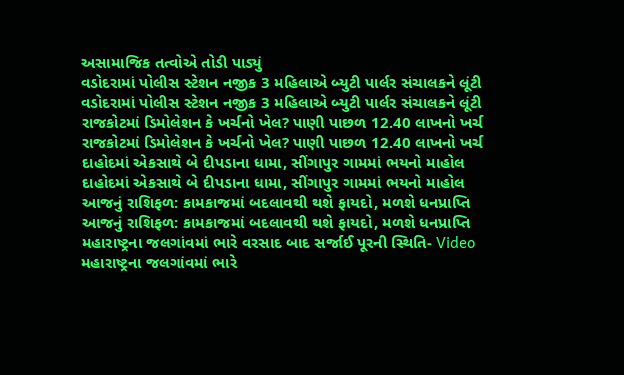અસામાજિક તત્વોએ તોડી પાડ્યું
વડોદરામાં પોલીસ સ્ટેશન નજીક 3 મહિલાએ બ્યુટી પાર્લર સંચાલકને લૂંટી
વડોદરામાં પોલીસ સ્ટેશન નજીક 3 મહિલાએ બ્યુટી પાર્લર સંચાલકને લૂંટી
રાજકોટમાં ડિમોલેશન કે ખર્ચનો ખેલ? પાણી પાછળ 12.40 લાખનો ખર્ચ
રાજકોટમાં ડિમોલેશન કે ખર્ચનો ખેલ? પાણી પાછળ 12.40 લાખનો ખર્ચ
દાહોદમાં એકસાથે બે દીપડાના ધામા, સીંગાપુર ગામમાં ભયનો માહોલ
દાહોદમાં એકસાથે બે દીપડાના ધામા, સીંગાપુર ગામમાં ભયનો માહોલ
આજનું રાશિફળ: કામકાજમાં બદલાવથી થશે ફાયદો, મળશે ધનપ્રાપ્તિ
આજનું રાશિફળ: કામકાજમાં બદલાવથી થશે ફાયદો, મળશે ધનપ્રાપ્તિ
મહારાષ્ટ્રના જલગાંવમાં ભારે વરસાદ બાદ સર્જાઈ પૂરની સ્થિતિ- Video
મહારાષ્ટ્રના જલગાંવમાં ભારે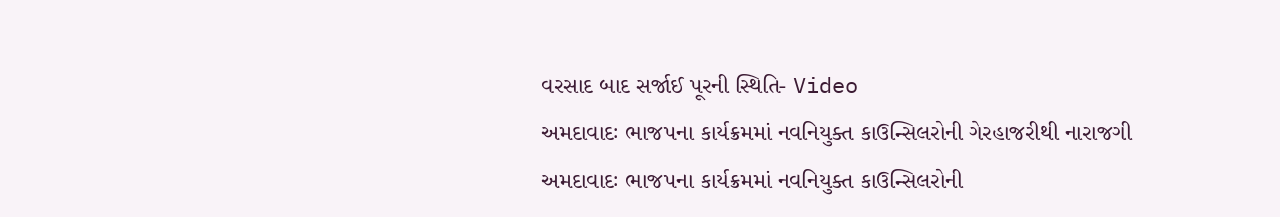વરસાદ બાદ સર્જાઈ પૂરની સ્થિતિ- Video
અમદાવાદઃ ભાજપના કાર્યક્રમમાં નવનિયુક્ત કાઉન્સિલરોની ગેરહાજરીથી નારાજગી
અમદાવાદઃ ભાજપના કાર્યક્રમમાં નવનિયુક્ત કાઉન્સિલરોની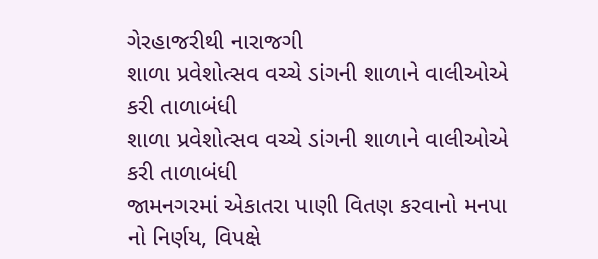ગેરહાજરીથી નારાજગી
શાળા પ્રવેશોત્સવ વચ્ચે ડાંગની શાળાને વાલીઓએ કરી તાળાબંધી
શાળા પ્રવેશોત્સવ વચ્ચે ડાંગની શાળાને વાલીઓએ કરી તાળાબંધી
જામનગરમાં એકાતરા પાણી વિતણ કરવાનો મનપા નો નિર્ણય, વિપક્ષે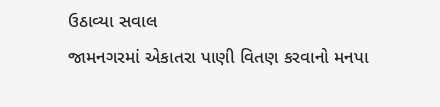ઉઠાવ્યા સવાલ
જામનગરમાં એકાતરા પાણી વિતણ કરવાનો મનપા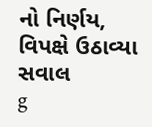નો નિર્ણય, વિપક્ષે ઉઠાવ્યા સવાલ
g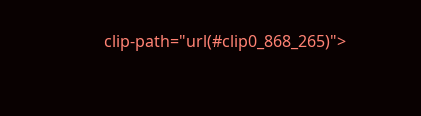clip-path="url(#clip0_868_265)">